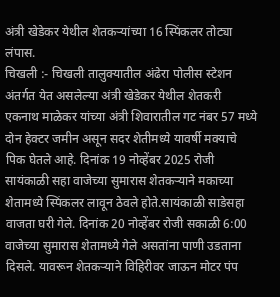अंत्री खेडेकर येथील शेतकऱ्यांच्या 16 स्पिंकलर तोट्या लंपास.
चिखली :- चिखली तालुक्यातील अंढेरा पोलीस स्टेशन अंतर्गत येत असलेल्या अंत्री खेडेकर येथील शेतकरी एकनाथ माळेकर यांच्या अंत्री शिवारातील गट नंबर 57 मध्ये दोन हेक्टर जमीन असून सदर शेतीमध्ये यावर्षी मक्याचे पिक घेतले आहे. दिनांक 19 नोव्हेंबर 2025 रोजी सायंकाळी सहा वाजेच्या सुमारास शेतकऱ्याने मकाच्या शेतामध्ये स्पिंकलर लावून ठेवले होते.सायंकाळी साडेसहा वाजता घरी गेले. दिनांक 20 नोव्हेंबर रोजी सकाळी 6:00 वाजेच्या सुमारास शेतामध्ये गेले असतांना पाणी उडताना दिसले. यावरून शेतकऱ्याने विहिरीवर जाऊन मोटर पंप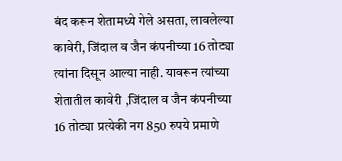बंद करून शेतामध्ये गेले असता, लावलेल्या कावेरी, जिंदाल व जैन कंपनीच्या 16 तोट्या त्यांना दिसून आल्या नाही. यावरून त्यांच्या शेतातील कावेरी ,जिंदाल व जैन कंपनीच्या 16 तोट्या प्रत्येकी नग 850 रुपये प्रमाणे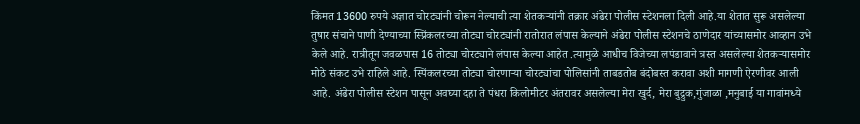किंमत 13600 रुपये अज्ञात चोरट्यांनी चोरून नेल्याची त्या शेतकऱ्यांनी तक्रार अंढेरा पोलीस स्टेशनला दिली आहे.या शेतात सुरू असलेल्या तुषार संचाने पाणी देण्याच्या स्प्रिंकलरच्या तोट्या चोरट्यांनी रातोरात लंपास केल्याने अंढेरा पोलीस स्टेशनचे ठाणेदार यांच्यासमोर आव्हान उभे केले आहे. रात्रीतून जवळपास 16 तोट्या चोरट्याने लंपास केल्या आहेत .त्यामुळे आधीच विजेच्या लपंडावाने त्रस्त असलेल्या शेतकऱ्यासमोर मोठे संकट उभे राहिले आहे. स्पिंकलरच्या तोट्या चोरणाऱ्या चोरट्यांचा पोलिसांनी ताबडतोब बंदोबस्त करावा अशी मागणी ऐरणीवर आली आहे. अंढेरा पोलीस स्टेशन पासून अवघ्या दहा ते पंधरा किलोमीटर अंतरावर असलेल्या मेरा खुर्द, मेरा बुद्रुक,गुंजाळा ,मनुबाई या गावांमध्ये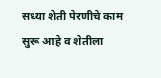सध्या शेती पेरणीचे काम सुरू आहे व शेतीला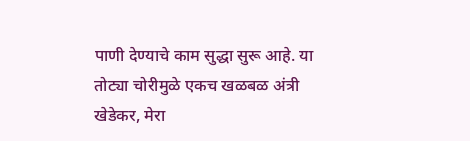पाणी देण्याचे काम सुद्धा सुरू आहे. या तोट्या चोरीमुळे एकच खळबळ अंत्री खेडेकर, मेरा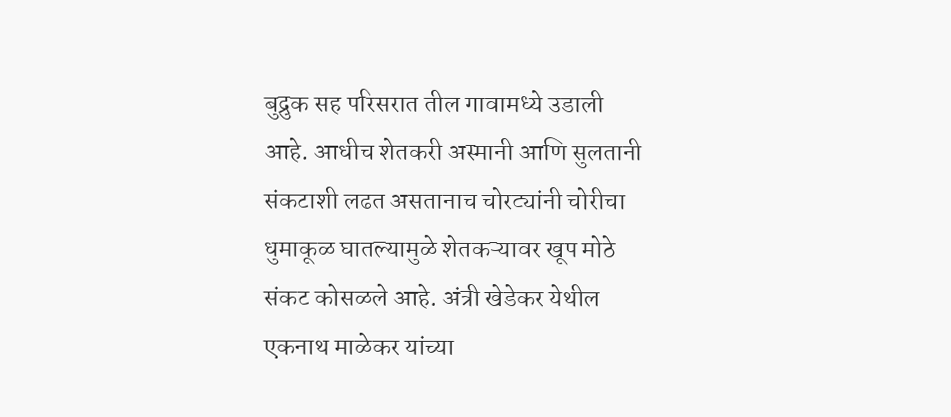बुद्रुक सह परिसरात तील गावामध्ये उडाली आहे. आधीच शेतकरी अस्मानी आणि सुलतानी संकटाशी लढत असतानाच चोरट्यांनी चोरीचा धुमाकूळ घातल्यामुळे शेतकऱ्यावर खूप मोठे संकट कोसळले आहे. अंत्री खेडेकर येथील एकनाथ माळेकर यांच्या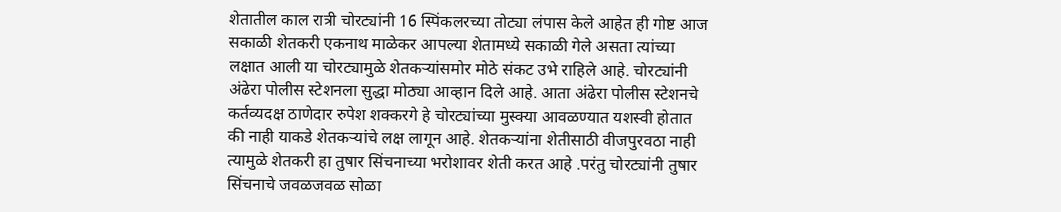शेतातील काल रात्री चोरट्यांनी 16 स्पिंकलरच्या तोट्या लंपास केले आहेत ही गोष्ट आज सकाळी शेतकरी एकनाथ माळेकर आपल्या शेतामध्ये सकाळी गेले असता त्यांच्या लक्षात आली या चोरट्यामुळे शेतकऱ्यांसमोर मोठे संकट उभे राहिले आहे. चोरट्यांनी अंढेरा पोलीस स्टेशनला सुद्धा मोठ्या आव्हान दिले आहे. आता अंढेरा पोलीस स्टेशनचे कर्तव्यदक्ष ठाणेदार रुपेश शक्करगे हे चोरट्यांच्या मुस्क्या आवळण्यात यशस्वी होतात की नाही याकडे शेतकऱ्यांचे लक्ष लागून आहे. शेतकऱ्यांना शेतीसाठी वीजपुरवठा नाही त्यामुळे शेतकरी हा तुषार सिंचनाच्या भरोशावर शेती करत आहे .परंतु चोरट्यांनी तुषार सिंचनाचे जवळजवळ सोळा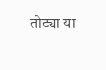तोट्या या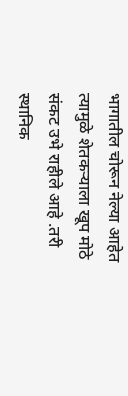भागातील चोरून नेल्या आहेत त्यामुळे शेतकऱ्याला खूप मोठे संकट उभे राहीले आहे .तरी स्थानिक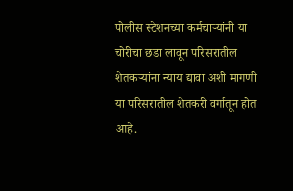पोलीस स्टेशनच्या कर्मचाऱ्यांनी या चोरीचा छडा लावून परिसरातील शेतकऱ्यांना न्याय द्यावा अशी मागणी या परिसरातील शेतकरी वर्गातून होत आहे.